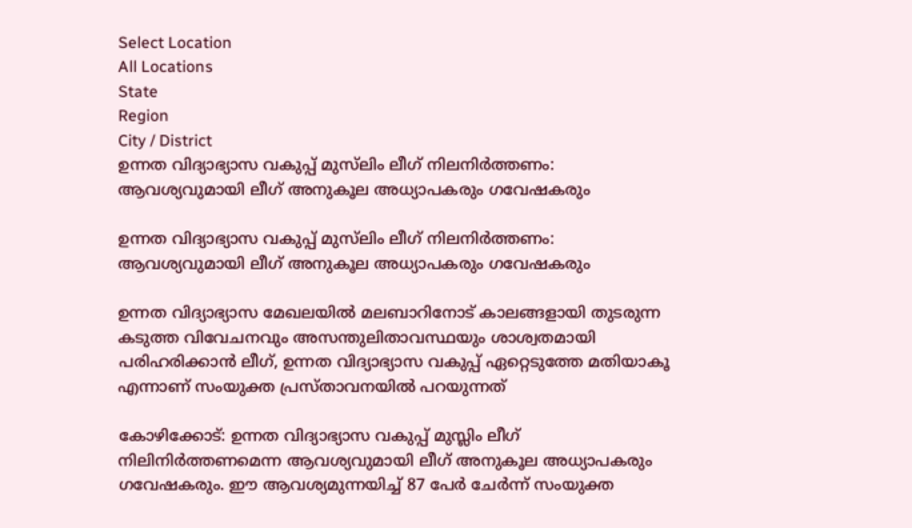Select Location
All Locations
State
Region
City / District
ഉന്നത വിദ്യാഭ്യാസ വകുപ്പ് മുസ്‍ലിം ലീഗ് നിലനിർത്തണം: ആവശ്യവുമായി ലീഗ് അനുകൂല അധ്യാപകരും ഗവേഷകരും

ഉന്നത വിദ്യാഭ്യാസ വകുപ്പ് മുസ്‍ലിം ലീഗ് നിലനിർത്തണം: ആവശ്യവുമായി ലീഗ് അനുകൂല അധ്യാപകരും ഗവേഷകരും

ഉന്നത വിദ്യാഭ്യാസ മേഖലയിൽ മലബാറിനോട് കാലങ്ങളായി തുടരുന്ന കടുത്ത വിവേചനവും അസന്തുലിതാവസ്ഥയും ശാശ്വതമായി പരിഹരിക്കാൻ ലീഗ്, ഉന്നത വിദ്യാഭ്യാസ വകുപ്പ് ഏറ്റെടുത്തേ മതിയാകൂ എന്നാണ് സംയുക്ത പ്രസ്താവനയിൽ പറയുന്നത്

കോഴിക്കോട്: ഉന്നത വിദ്യാഭ്യാസ വകുപ്പ് മുസ്ലിം ലീഗ് നിലിനിർത്തണമെന്ന ആവശ്യവുമായി ലീഗ് അനുകൂല അധ്യാപകരും ഗവേഷകരും. ഈ ആവശ്യമുന്നയിച്ച് 87 പേർ ചേ‍ർന്ന് സംയുക്ത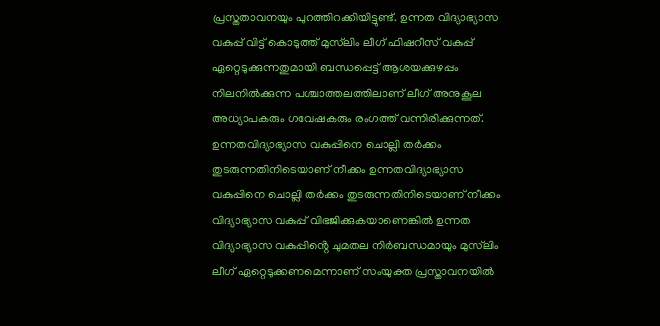പ്രസ്തതാവനയും പുറത്തിറക്കിയിട്ടുണ്ട്. ഉന്നത വിദ്യാഭ്യാസ വകുപ്പ് വിട്ട് കൊടുത്ത് മുസ്‌ലിം ലീഗ് ഫിഷറീസ് വകുപ്പ് ഏറ്റെടുക്കുന്നതുമായി ബന്ധപ്പെട്ട് ആശയക്കുഴപ്പം നിലനിൽക്കുന്ന പശ്ചാത്തലത്തിലാണ് ലീഗ് അനുകൂല അധ്യാപകരും ഗവേഷകരും രംഗത്ത് വന്നിരിക്കുന്നത്. ഉന്നതവിദ്യാഭ്യാസ വകുപ്പിനെ ചൊല്ലി തർക്കം തുടരുന്നതിനിടെയാണ് നീക്കം ഉന്നതവിദ്യാഭ്യാസ വകുപ്പിനെ ചൊല്ലി തർക്കം തുടരുന്നതിനിടെയാണ് നീക്കം വിദ്യാഭ്യാസ വകുപ്പ് വിഭജിക്കുകയാണെങ്കിൽ ഉന്നത വിദ്യാഭ്യാസ വകുപ്പിൻ്റെ ചുമതല നിർബന്ധമായും മുസ്‌ലിം ലീഗ് ഏറ്റെടുക്കണമെന്നാണ് സംയുക്ത പ്രസ്താവനയിൽ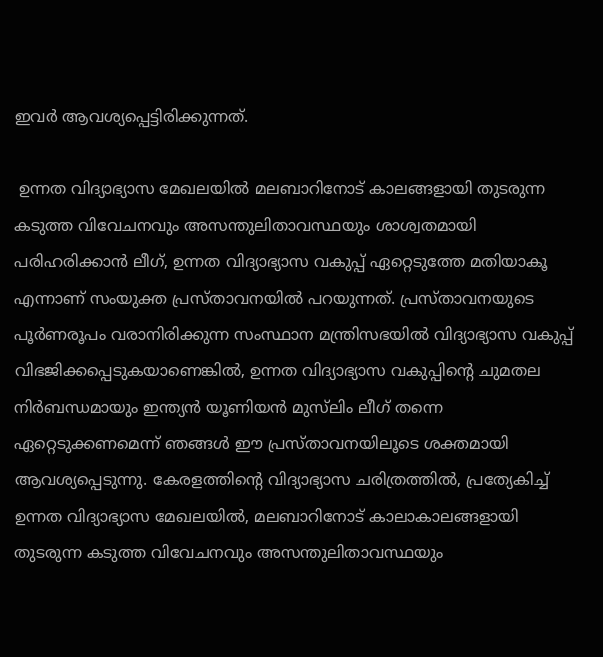ഇവർ ആവശ്യപ്പെട്ടിരിക്കുന്നത്.

 ഉന്നത വിദ്യാഭ്യാസ മേഖലയിൽ മലബാറിനോട് കാലങ്ങളായി തുടരുന്ന കടുത്ത വിവേചനവും അസന്തുലിതാവസ്ഥയും ശാശ്വതമായി പരിഹരിക്കാൻ ലീഗ്, ഉന്നത വിദ്യാഭ്യാസ വകുപ്പ് ഏറ്റെടുത്തേ മതിയാകൂ എന്നാണ് സംയുക്ത പ്രസ്താവനയിൽ പറയുന്നത്. പ്രസ്താവനയുടെ പൂർണരൂപം വരാനിരിക്കുന്ന സംസ്ഥാന മന്ത്രിസഭയിൽ വിദ്യാഭ്യാസ വകുപ്പ് വിഭജിക്കപ്പെടുകയാണെങ്കിൽ, ഉന്നത വിദ്യാഭ്യാസ വകുപ്പിന്റെ ചുമതല നിർബന്ധമായും ഇന്ത്യൻ യൂണിയൻ മുസ്‍ലിം ലീഗ് തന്നെ ഏറ്റെടുക്കണമെന്ന് ഞങ്ങൾ ഈ പ്രസ്താവനയിലൂടെ ശക്തമായി ആവശ്യപ്പെടുന്നു. കേരളത്തിന്റെ വിദ്യാഭ്യാസ ചരിത്രത്തിൽ, പ്രത്യേകിച്ച് ഉന്നത വിദ്യാഭ്യാസ മേഖലയിൽ, മലബാറിനോട് കാലാകാലങ്ങളായി തുടരുന്ന കടുത്ത വിവേചനവും അസന്തുലിതാവസ്ഥയും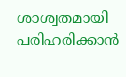ശാശ്വതമായി പരിഹരിക്കാൻ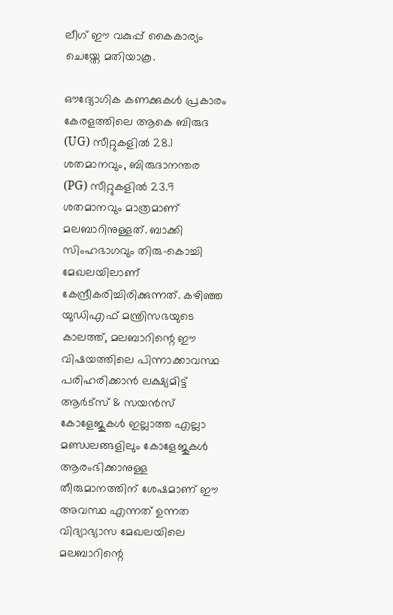ലീഗ് ഈ വകുപ്പ് കൈകാര്യം ചെയ്തേ മതിയാകൂ.

ഔദ്യോഗിക കണക്കുകൾ പ്രകാരം കേരളത്തിലെ ആകെ ബിരുദ (UG) സീറ്റുകളിൽ 28.1 ശതമാനവും, ബിരുദാനന്തര (PG) സീറ്റുകളിൽ 23.9 ശതമാനവും മാത്രമാണ് മലബാറിനുള്ളത്. ബാക്കി സിംഹഭാഗവും തിരു-കൊച്ചി മേഖലയിലാണ് കേന്ദ്രീകരിച്ചിരിക്കുന്നത്. കഴിഞ്ഞ യുഡിഎഫ് മന്ത്രിസഭയുടെ കാലത്ത്, മലബാറിന്റെ ഈ വിഷയത്തിലെ പിന്നാക്കാവസ്ഥ പരിഹരിക്കാൻ ലക്ഷ്യമിട്ട് ആർട്സ് & സയൻസ് കോളേജുകൾ ഇല്ലാത്ത എല്ലാ മണ്ഡലങ്ങളിലും കോളേജുകൾ ആരംഭിക്കാനുള്ള തീരുമാനത്തിന് ശേഷമാണ് ഈ അവസ്ഥ എന്നത് ഉന്നത വിദ്യാഭ്യാസ മേഖലയിലെ മലബാറിന്റെ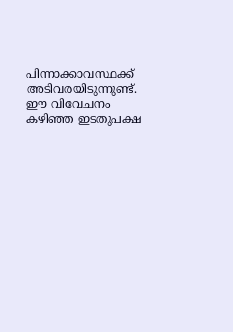പിന്നാക്കാവസ്ഥക്ക് അടിവരയിടുന്നുണ്ട്. ഈ വിവേചനം കഴിഞ്ഞ ഇടതുപക്ഷ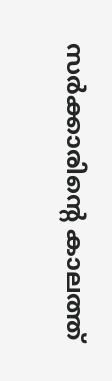സർക്കാരിന്റെ കാലത്ത്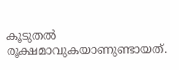കൂടുതൽ രൂക്ഷമാവുകയാണുണ്ടായത്.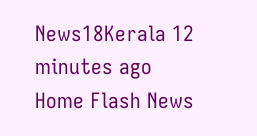News18Kerala 12 minutes ago
Home Flash News